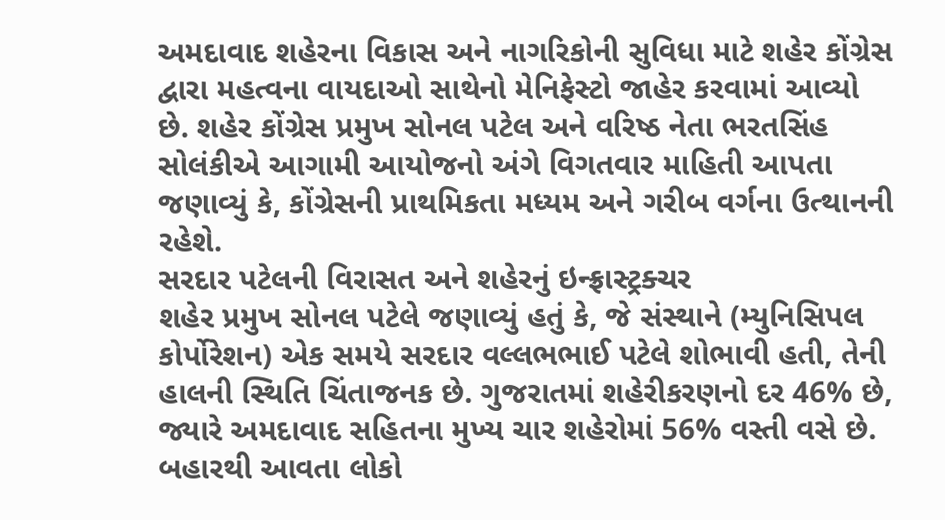અમદાવાદ શહેરના વિકાસ અને નાગરિકોની સુવિધા માટે શહેર કોંગ્રેસ દ્વારા મહત્વના વાયદાઓ સાથેનો મેનિફેસ્ટો જાહેર કરવામાં આવ્યો છે. શહેર કોંગ્રેસ પ્રમુખ સોનલ પટેલ અને વરિષ્ઠ નેતા ભરતસિંહ સોલંકીએ આગામી આયોજનો અંગે વિગતવાર માહિતી આપતા જણાવ્યું કે, કોંગ્રેસની પ્રાથમિકતા મધ્યમ અને ગરીબ વર્ગના ઉત્થાનની રહેશે.
સરદાર પટેલની વિરાસત અને શહેરનું ઇન્ફ્રાસ્ટ્રક્ચર
શહેર પ્રમુખ સોનલ પટેલે જણાવ્યું હતું કે, જે સંસ્થાને (મ્યુનિસિપલ કોર્પોરેશન) એક સમયે સરદાર વલ્લભભાઈ પટેલે શોભાવી હતી, તેની હાલની સ્થિતિ ચિંતાજનક છે. ગુજરાતમાં શહેરીકરણનો દર 46% છે, જ્યારે અમદાવાદ સહિતના મુખ્ય ચાર શહેરોમાં 56% વસ્તી વસે છે. બહારથી આવતા લોકો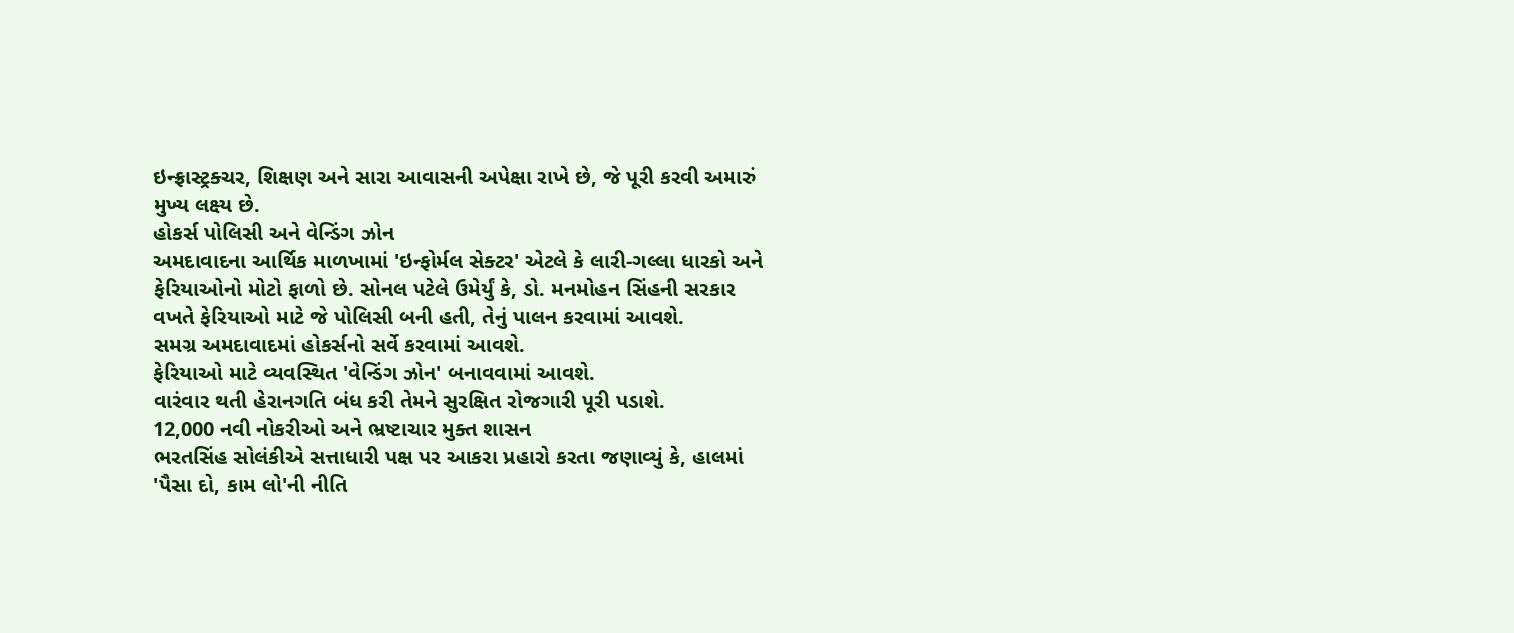ઇન્ફ્રાસ્ટ્રક્ચર, શિક્ષણ અને સારા આવાસની અપેક્ષા રાખે છે, જે પૂરી કરવી અમારું મુખ્ય લક્ષ્ય છે.
હોકર્સ પોલિસી અને વેન્ડિંગ ઝોન
અમદાવાદના આર્થિક માળખામાં 'ઇન્ફોર્મલ સેક્ટર' એટલે કે લારી-ગલ્લા ધારકો અને ફેરિયાઓનો મોટો ફાળો છે. સોનલ પટેલે ઉમેર્યું કે, ડો. મનમોહન સિંહની સરકાર વખતે ફેરિયાઓ માટે જે પોલિસી બની હતી, તેનું પાલન કરવામાં આવશે.
સમગ્ર અમદાવાદમાં હોકર્સનો સર્વે કરવામાં આવશે.
ફેરિયાઓ માટે વ્યવસ્થિત 'વેન્ડિંગ ઝોન' બનાવવામાં આવશે.
વારંવાર થતી હેરાનગતિ બંધ કરી તેમને સુરક્ષિત રોજગારી પૂરી પડાશે.
12,000 નવી નોકરીઓ અને ભ્રષ્ટાચાર મુક્ત શાસન
ભરતસિંહ સોલંકીએ સત્તાધારી પક્ષ પર આકરા પ્રહારો કરતા જણાવ્યું કે, હાલમાં 'પૈસા દો, કામ લો'ની નીતિ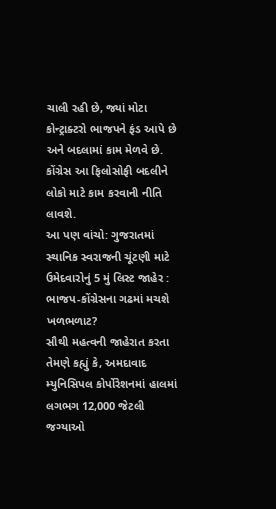ચાલી રહી છે, જ્યાં મોટા કોન્ટ્રાક્ટરો ભાજપને ફંડ આપે છે અને બદલામાં કામ મેળવે છે. કોંગ્રેસ આ ફિલોસોફી બદલીને લોકો માટે કામ કરવાની નીતિ લાવશે.
આ પણ વાંચો: ગુજરાતમાં સ્થાનિક સ્વરાજની ચૂંટણી માટે ઉમેદવારોનું 5 મું લિસ્ટ જાહેર : ભાજપ-કોંગ્રેસના ગઢમાં મચશે ખળભળાટ?
સૌથી મહત્વની જાહેરાત કરતા તેમણે કહ્યું કે, અમદાવાદ મ્યુનિસિપલ કોર્પોરેશનમાં હાલમાં લગભગ 12,000 જેટલી જગ્યાઓ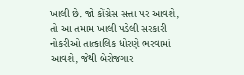ખાલી છે. જો કોંગ્રેસ સત્તા પર આવશે, તો આ તમામ ખાલી પડેલી સરકારી નોકરીઓ તાત્કાલિક ધોરણે ભરવામાં આવશે, જેથી બેરોજગાર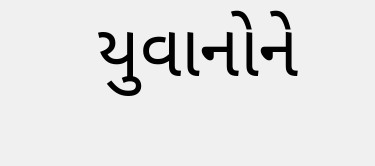યુવાનોને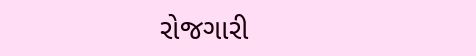રોજગારી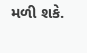મળી શકે.